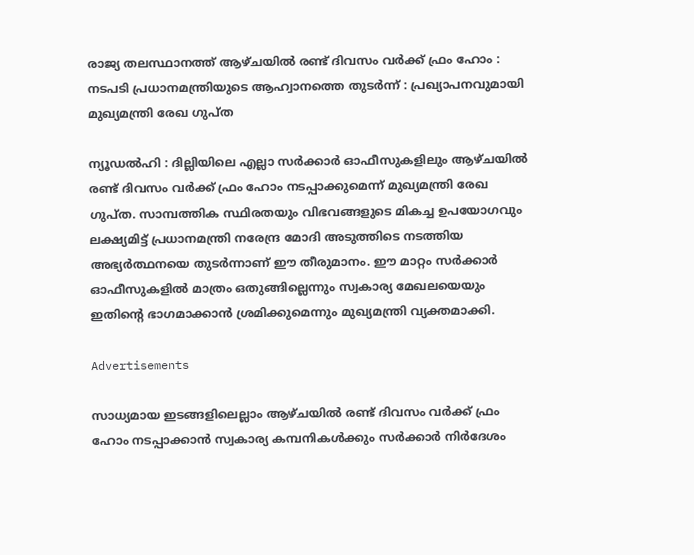രാജ്യ തലസ്ഥാനത്ത് ആഴ്ചയിൽ രണ്ട് ദിവസം വർക്ക് ഫ്രം ഹോം : നടപടി പ്രധാനമന്ത്രിയുടെ ആഹ്വാനത്തെ തുടർന്ന് : പ്രഖ്യാപനവുമായി മുഖ്യമന്ത്രി രേഖ ഗുപ്ത

ന്യൂഡൽഹി : ദില്ലിയിലെ എല്ലാ സർക്കാർ ഓഫീസുകളിലും ആഴ്ചയില്‍ രണ്ട് ദിവസം വർക്ക് ഫ്രം ഹോം നടപ്പാക്കുമെന്ന് മുഖ്യമന്ത്രി രേഖ ഗുപ്ത. സാമ്പത്തിക സ്ഥിരതയും വിഭവങ്ങളുടെ മികച്ച ഉപയോഗവും ലക്ഷ്യമിട്ട് പ്രധാനമന്ത്രി നരേന്ദ്ര മോദി അടുത്തിടെ നടത്തിയ അഭ്യർത്ഥനയെ തുടർന്നാണ് ഈ തീരുമാനം. ഈ മാറ്റം സർക്കാർ ഓഫീസുകളില്‍ മാത്രം ഒതുങ്ങില്ലെന്നും സ്വകാര്യ മേഖലയെയും ഇതിന്റെ ഭാഗമാക്കാൻ ശ്രമിക്കുമെന്നും മുഖ്യമന്ത്രി വ്യക്തമാക്കി.

Advertisements

സാധ്യമായ ഇടങ്ങളിലെല്ലാം ആഴ്ചയില്‍ രണ്ട് ദിവസം വർക്ക് ഫ്രം ഹോം നടപ്പാക്കാൻ സ്വകാര്യ കമ്പനികള്‍ക്കും സർക്കാർ നിർദേശം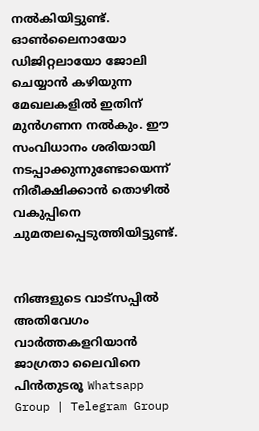നല്‍കിയിട്ടുണ്ട്. ഓണ്‍ലൈനായോ ഡിജിറ്റലായോ ജോലി ചെയ്യാൻ കഴിയുന്ന മേഖലകളില്‍ ഇതിന് മുൻഗണന നല്‍കും. ഈ സംവിധാനം ശരിയായി നടപ്പാക്കുന്നുണ്ടോയെന്ന് നിരീക്ഷിക്കാൻ തൊഴില്‍ വകുപ്പിനെ ചുമതലപ്പെടുത്തിയിട്ടുണ്ട്.


നിങ്ങളുടെ വാട്സപ്പിൽ അതിവേഗം വാർത്തകളറിയാൻ ജാഗ്രതാ ലൈവിനെ പിൻതുടരൂ Whatsapp Group | Telegram Group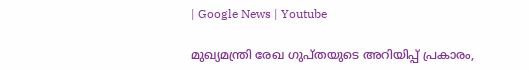| Google News | Youtube

മുഖ്യമന്ത്രി രേഖ ഗുപ്തയുടെ അറിയിപ്പ് പ്രകാരം,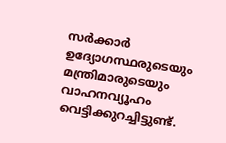സർക്കാർ ഉദ്യോഗസ്ഥരുടെയും മന്ത്രിമാരുടെയും വാഹനവ്യൂഹം വെട്ടിക്കുറച്ചിട്ടുണ്ട്.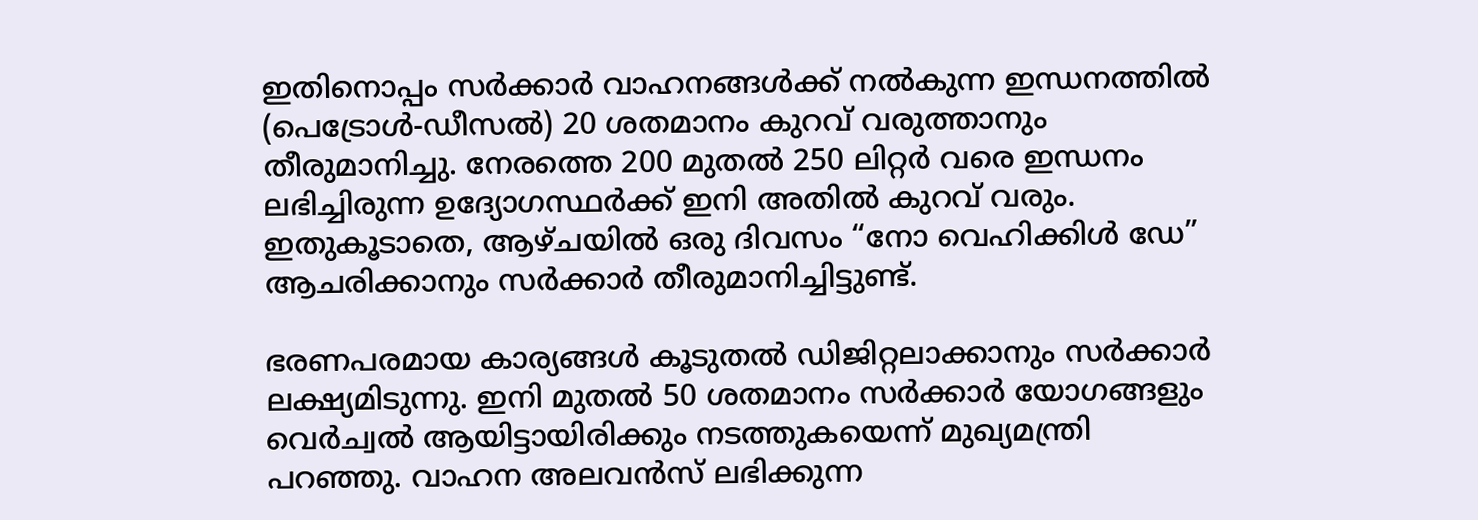ഇതിനൊപ്പം സർക്കാർ വാഹനങ്ങള്‍ക്ക് നല്‍കുന്ന ഇന്ധനത്തില്‍ (പെട്രോള്‍-ഡീസല്‍) 20 ശതമാനം കുറവ് വരുത്താനും തീരുമാനിച്ചു. നേരത്തെ 200 മുതല്‍ 250 ലിറ്റർ വരെ ഇന്ധനം ലഭിച്ചിരുന്ന ഉദ്യോഗസ്ഥർക്ക് ഇനി അതില്‍ കുറവ് വരും. ഇതുകൂടാതെ, ആഴ്ചയില്‍ ഒരു ദിവസം “നോ വെഹിക്കിള്‍ ഡേ” ആചരിക്കാനും സർക്കാർ തീരുമാനിച്ചിട്ടുണ്ട്.

ഭരണപരമായ കാര്യങ്ങള്‍ കൂടുതല്‍ ഡിജിറ്റലാക്കാനും സർക്കാർ ലക്ഷ്യമിടുന്നു. ഇനി മുതല്‍ 50 ശതമാനം സർക്കാർ യോഗങ്ങളും വെർച്വല്‍ ആയിട്ടായിരിക്കും നടത്തുകയെന്ന് മുഖ്യമന്ത്രി പറഞ്ഞു. വാഹന അലവൻസ് ലഭിക്കുന്ന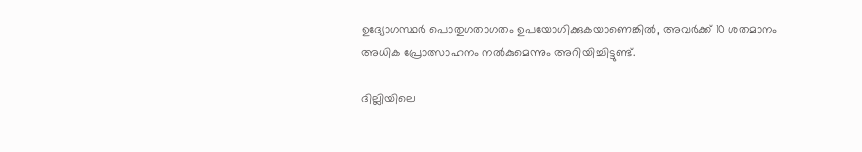ഉദ്യോഗസ്ഥർ പൊതുഗതാഗതം ഉപയോഗിക്കുകയാണെങ്കില്‍, അവർക്ക് 10 ശതമാനം അധിക പ്രോത്സാഹനം നല്‍കുമെന്നും അറിയിച്ചിട്ടുണ്ട്.

ദില്ലിയിലെ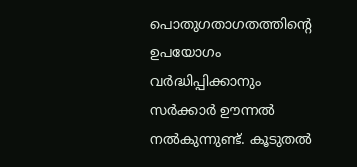പൊതുഗതാഗതത്തിന്റെ ഉപയോഗം വർദ്ധിപ്പിക്കാനും സർക്കാർ ഊന്നല്‍ നല്‍കുന്നുണ്ട്. കൂടുതല്‍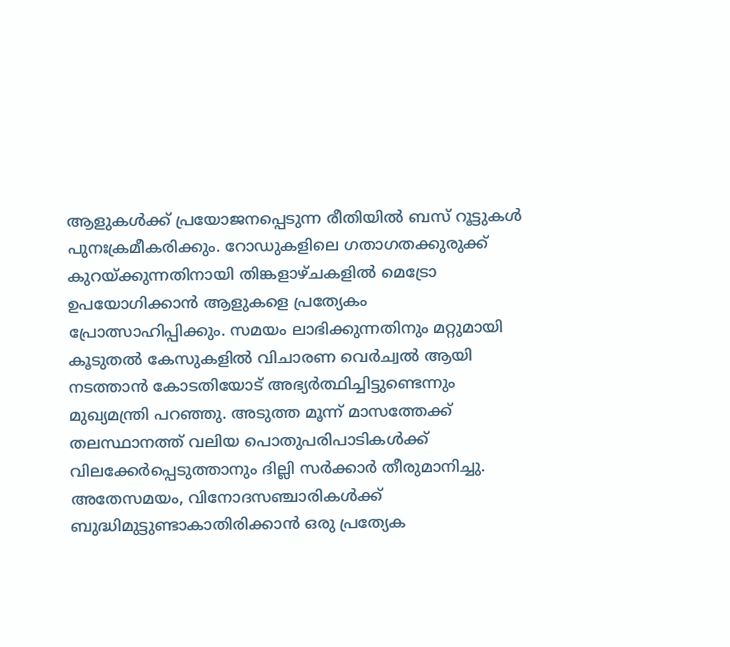ആളുകള്‍ക്ക് പ്രയോജനപ്പെടുന്ന രീതിയില്‍ ബസ് റൂട്ടുകള്‍ പുനഃക്രമീകരിക്കും. റോഡുകളിലെ ഗതാഗതക്കുരുക്ക് കുറയ്ക്കുന്നതിനായി തിങ്കളാഴ്ചകളില്‍ മെട്രോ ഉപയോഗിക്കാൻ ആളുകളെ പ്രത്യേകം പ്രോത്സാഹിപ്പിക്കും. സമയം ലാഭിക്കുന്നതിനും മറ്റുമായി കൂടുതല്‍ കേസുകളില്‍ വിചാരണ വെർച്വല്‍ ആയി നടത്താൻ കോടതിയോട് അഭ്യർത്ഥിച്ചിട്ടുണ്ടെന്നും മുഖ്യമന്ത്രി പറഞ്ഞു. അടുത്ത മൂന്ന് മാസത്തേക്ക് തലസ്ഥാനത്ത് വലിയ പൊതുപരിപാടികള്‍ക്ക് വിലക്കേർപ്പെടുത്താനും ദില്ലി സർക്കാർ തീരുമാനിച്ചു. അതേസമയം, വിനോദസഞ്ചാരികള്‍ക്ക് ബുദ്ധിമുട്ടുണ്ടാകാതിരിക്കാൻ ഒരു പ്രത്യേക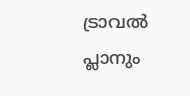ട്രാവല്‍ പ്ലാനും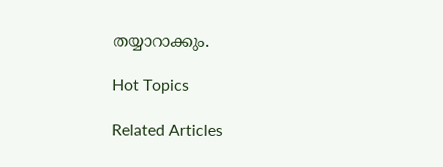തയ്യാറാക്കും.

Hot Topics

Related Articles